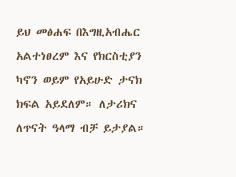ይህ መፅሐፍ በእግዚአብሔር አልተነፀረም እና የክርስቲያን ካኖን ወይም የአይሁድ ታናክ ክፍል አይደለም። ለታሪክና ለጥናት ዓላማ ብቻ ይታያል።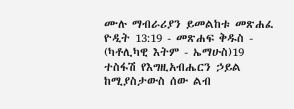ሙሉ ማብራሪያን ይመልከቱ መጽሐፈ ዮዲት 13:19 - መጽሐፍ ቅዱስ - (ካቶሊካዊ እትም - ኤማሁስ)19 ተስፋሽ የእግዚአብሔርን ኃይል ከሚያስታውስ ሰው ልብ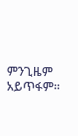ምንጊዜም አይጥፋም።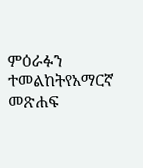ምዕራፉን ተመልከትየአማርኛ መጽሐፍ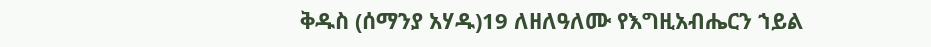ቅዱስ (ሰማንያ አሃዱ)19 ለዘለዓለሙ የእግዚአብሔርን ኀይል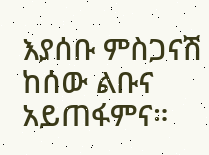እያሰቡ ምስጋናሽ ከሰው ልቡና አይጠፋምና።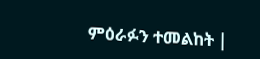ምዕራፉን ተመልከት |